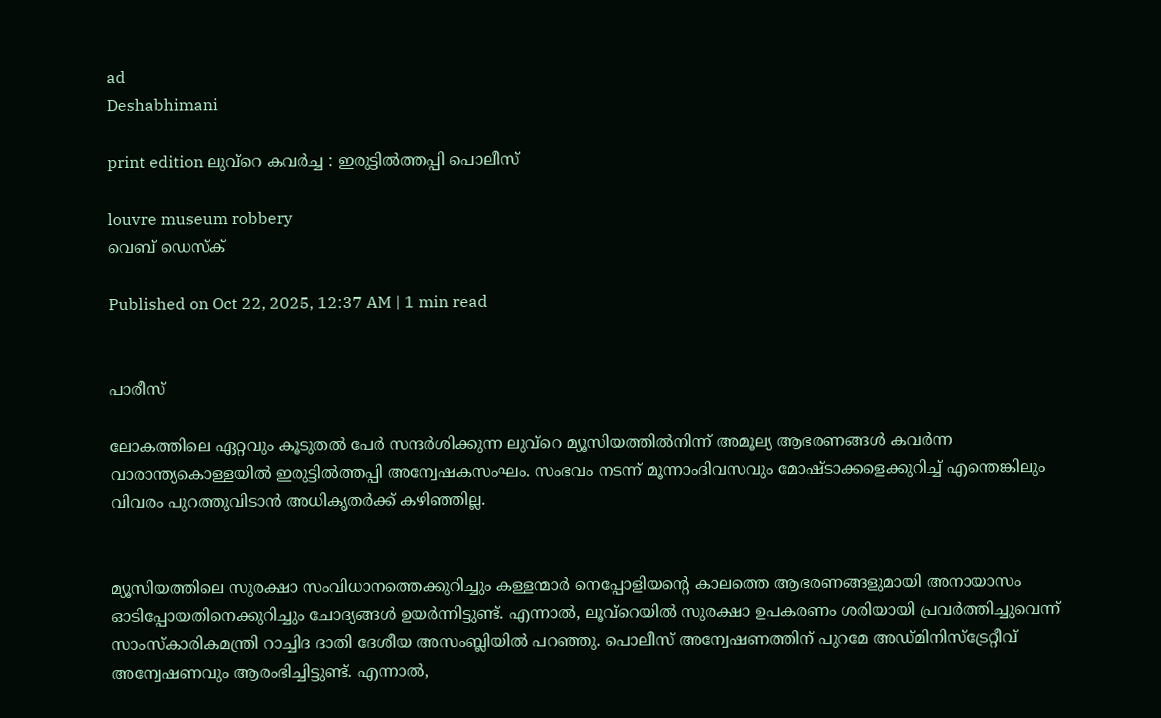ad
Deshabhimani

print edition ലുവ്‌റെ കവർച്ച : ഇരുട്ടിൽത്തപ്പി പൊലീസ്‌

louvre museum robbery
വെബ് ഡെസ്ക്

Published on Oct 22, 2025, 12:37 AM | 1 min read


പാരീസ്

ലോകത്തിലെ ഏറ്റവും കൂടുതൽ പേർ സന്ദർശിക്കുന്ന ലുവ്‌റെ മ്യൂസിയത്തിൽനിന്ന് അമൂല്യ ആഭരണങ്ങൾ കവർന്ന വാരാന്ത്യകൊള്ളയിൽ ഇരുട്ടിൽത്തപ്പി അന്വേഷകസംഘം. സംഭവം നടന്ന്‌ മൂന്നാംദിവസവും മോഷ്‌ടാക്കളെക്കുറിച്ച്‌ എന്തെങ്കിലും വിവരം പുറത്തുവിടാൻ അധികൃതർക്ക്‌ കഴിഞ്ഞില്ല.


മ്യൂസിയത്തിലെ സുരക്ഷാ സംവിധാനത്തെക്കുറിച്ചും കള്ളന്മാർ നെപ്പോളിയന്റെ കാലത്തെ ആഭരണങ്ങളുമായി അനായാസം ഓടിപ്പോയതിനെക്കുറിച്ചും ചോദ്യങ്ങൾ ഉയർന്നിട്ടുണ്ട്. എന്നാൽ, ലൂവ്‌റെയിൽ സുരക്ഷാ ഉപകരണം ശരിയായി പ്രവർത്തിച്ചുവെന്ന് സാംസ്കാരികമന്ത്രി റാച്ചിദ ദാതി ദേശീയ അസംബ്ലിയിൽ പറഞ്ഞു. പൊലീസ് അന്വേഷണത്തിന് പുറമേ അഡ്മിനിസ്ട്രേറ്റീവ് അന്വേഷണവും ആരംഭിച്ചിട്ടുണ്ട്‌. എന്നാൽ,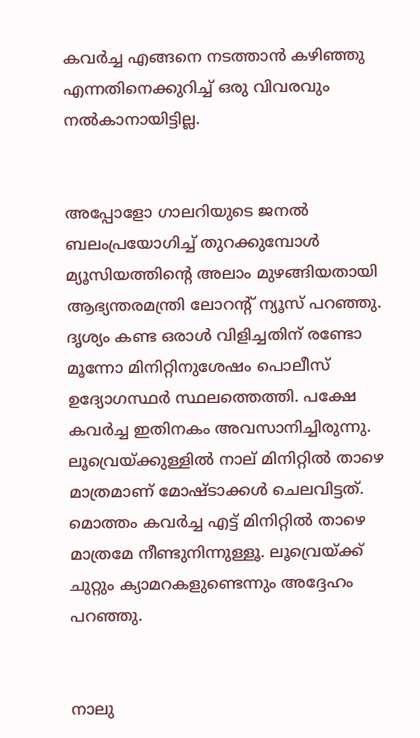കവർച്ച എങ്ങനെ നടത്താൻ കഴിഞ്ഞു എന്നതിനെക്കുറിച്ച് ഒരു വിവരവും നൽകാനായിട്ടില്ല.


അപ്പോളോ ഗാലറിയുടെ ജനൽ ബലംപ്രയോഗിച്ച് തുറക്കുമ്പോൾ മ്യൂസിയത്തിന്റെ അലാം മുഴങ്ങിയതായി ആഭ്യന്തരമന്ത്രി ലോറന്റ് ന്യൂസ് പറഞ്ഞു. ദൃശ്യം കണ്ട ഒരാൾ വിളിച്ചതിന് രണ്ടോ മൂന്നോ മിനിറ്റിനുശേഷം പൊലീസ് ഉദ്യോഗസ്ഥർ സ്ഥലത്തെത്തി. പക്ഷേ കവർച്ച ഇതിനകം അവസാനിച്ചിരുന്നു. ലൂവ്രെയ്ക്കുള്ളിൽ നാല് മിനിറ്റിൽ താഴെ മാത്രമാണ്‌ മോഷ്ടാക്കൾ ചെലവിട്ടത്‌. മൊത്തം കവർച്ച എട്ട് മിനിറ്റിൽ താഴെ മാത്രമേ നീണ്ടുനിന്നുള്ളൂ. ലൂവ്രെയ്ക്ക് ചുറ്റും ക്യാമറകളുണ്ടെന്നും അദ്ദേഹം പറഞ്ഞു.


നാലു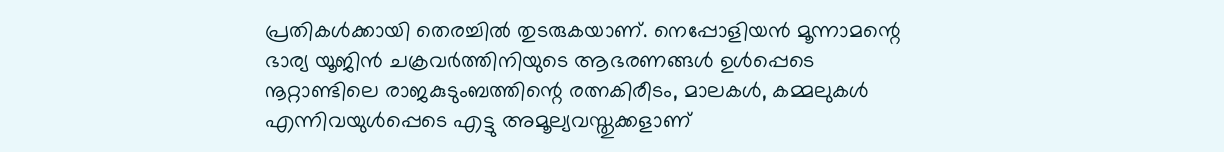പ്രതികൾക്കായി തെരച്ചിൽ തുടരുകയാണ്. നെപ്പോളിയൻ മൂന്നാമന്റെ ഭാര്യ യൂജിൻ ചക്രവർത്തിനിയുടെ ആഭരണങ്ങൾ ഉൾപ്പെടെ നൂറ്റാണ്ടിലെ രാജകുടുംബത്തിന്റെ രത്നകിരീടം, മാലകൾ, കമ്മലുകൾ എന്നിവയുൾപ്പെടെ എട്ടു അമൂല്യവസ്തുക്കളാണ്‌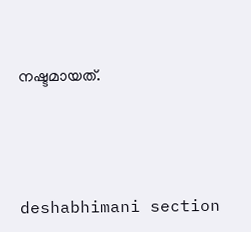നഷ്ടമായത്‌.




deshabhimani section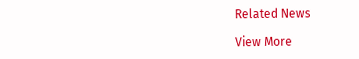Related News

View More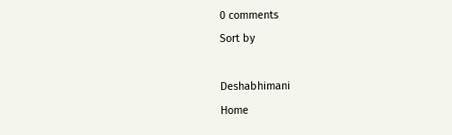0 comments
Sort by

Deshabhimani
Home